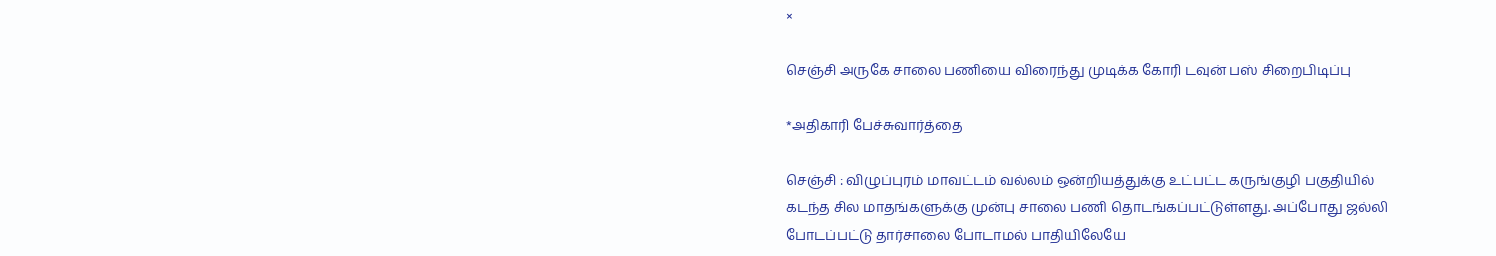×

செஞ்சி அருகே சாலை பணியை விரைந்து முடிக்க கோரி டவுன் பஸ் சிறைபிடிப்பு

*அதிகாரி பேச்சுவார்த்தை

செஞ்சி : விழுப்புரம் மாவட்டம் வல்லம் ஒன்றியத்துக்கு உட்பட்ட கருங்குழி பகுதியில் கடந்த சில மாதங்களுக்கு முன்பு சாலை பணி தொடங்கப்பட்டுள்ளது. அப்போது ஜல்லி போடப்பட்டு தார்சாலை போடாமல் பாதியிலேயே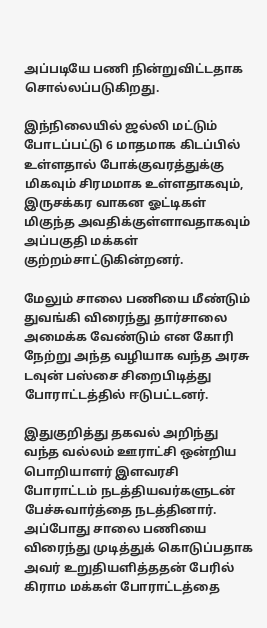அப்படியே பணி நின்றுவிட்டதாக சொல்லப்படுகிறது.

இந்நிலையில் ஜல்லி மட்டும் போடப்பட்டு 6 மாதமாக கிடப்பில் உள்ளதால் போக்குவரத்துக்கு மிகவும் சிரமமாக உள்ளதாகவும், இருசக்கர வாகன ஓட்டிகள் மிகுந்த அவதிக்குள்ளாவதாகவும் அப்பகுதி மக்கள் குற்றம்சாட்டுகின்றனர்.

மேலும் சாலை பணியை மீண்டும் துவங்கி விரைந்து தார்சாலை அமைக்க வேண்டும் என கோரி நேற்று அந்த வழியாக வந்த அரசு டவுன் பஸ்சை சிறைபிடித்து போராட்டத்தில் ஈடுபட்டனர்.

இதுகுறித்து தகவல் அறிந்து வந்த வல்லம் ஊராட்சி ஒன்றிய பொறியாளர் இளவரசி போராட்டம் நடத்தியவர்களுடன் பேச்சுவார்த்தை நடத்தினார். அப்போது சாலை பணியை விரைந்து முடித்துக் கொடுப்பதாக அவர் உறுதியளித்ததன் பேரில் கிராம மக்கள் போராட்டத்தை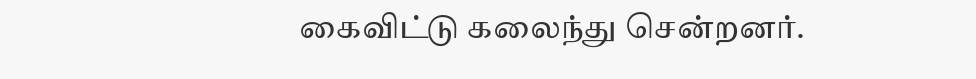கைவிட்டு கலைந்து சென்றனர்.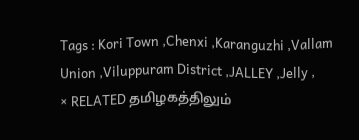Tags : Kori Town ,Chenxi ,Karanguzhi ,Vallam Union ,Viluppuram District ,JALLEY ,Jelly ,
× RELATED தமிழகத்திலும்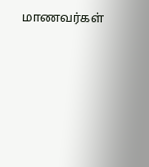மாணவர்கள்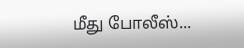மீது போலீஸ்...